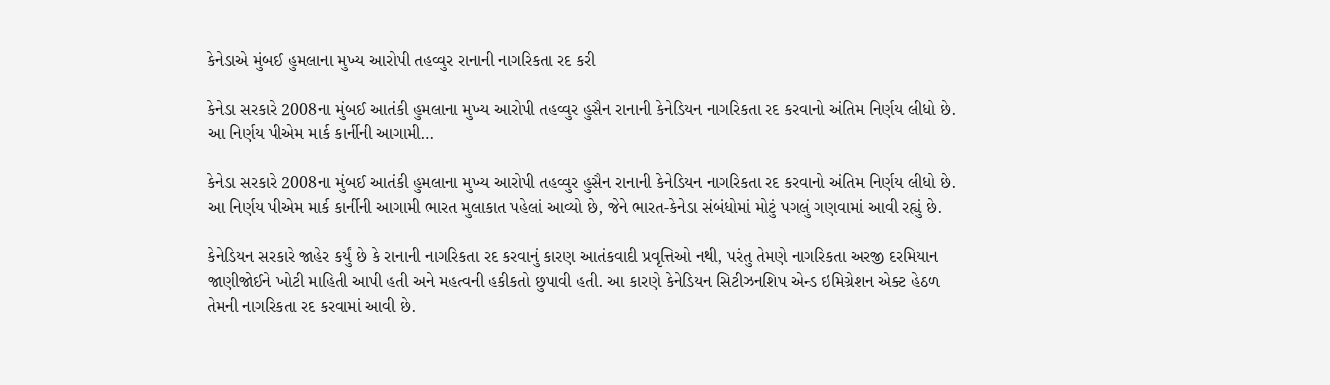કેનેડાએ મુંબઈ હુમલાના મુખ્ય આરોપી તહવ્વુર રાનાની નાગરિકતા રદ કરી

કેનેડા સરકારે 2008ના મુંબઈ આતંકી હુમલાના મુખ્ય આરોપી તહવ્વુર હુસૈન રાનાની કેનેડિયન નાગરિકતા રદ કરવાનો અંતિમ નિર્ણય લીધો છે. આ નિર્ણય પીએમ માર્ક કાર્નીની આગામી…

કેનેડા સરકારે 2008ના મુંબઈ આતંકી હુમલાના મુખ્ય આરોપી તહવ્વુર હુસૈન રાનાની કેનેડિયન નાગરિકતા રદ કરવાનો અંતિમ નિર્ણય લીધો છે. આ નિર્ણય પીએમ માર્ક કાર્નીની આગામી ભારત મુલાકાત પહેલાં આવ્યો છે, જેને ભારત-કેનેડા સંબંધોમાં મોટું પગલું ગણવામાં આવી રહ્યું છે.

કેનેડિયન સરકારે જાહેર કર્યું છે કે રાનાની નાગરિકતા રદ કરવાનું કારણ આતંકવાદી પ્રવૃત્તિઓ નથી, પરંતુ તેમણે નાગરિકતા અરજી દરમિયાન જાણીજોઈને ખોટી માહિતી આપી હતી અને મહત્વની હકીકતો છુપાવી હતી. આ કારણે કેનેડિયન સિટીઝનશિપ એન્ડ ઇમિગ્રેશન એક્ટ હેઠળ તેમની નાગરિકતા રદ કરવામાં આવી છે.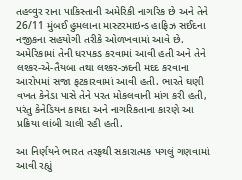તહવ્વુર રાના પાકિસ્તાની અમેરિકી નાગરિક છે અને તેને 26/11 મુંબઈ હુમલાના માસ્ટરમાઇન્ડ હાફિઝ સઈદના નજીકના સહયોગી તરીકે ઓળખવામાં આવે છે. અમેરિકામાં તેની ધરપકડ કરવામાં આવી હતી અને તેને લશ્કર-એ-તૈયબા તથા લશ્કર-ઝદની મદદ કરવાના આરોપમાં સજા ફટકારવામાં આવી હતી. ભારતે ઘણી વખત કેનેડા પાસે તેને પરત મોકલવાની માંગ કરી હતી, પરંતુ કેનેડિયન કાયદા અને નાગરિકતાના કારણે આ પ્રક્રિયા લાંબી ચાલી રહી હતી.

આ નિર્ણયને ભારત તરફથી સકારાત્મક પગલું ગણવામાં આવી રહ્યું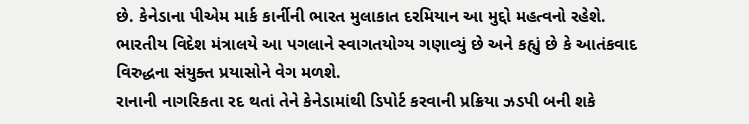છે. કેનેડાના પીએમ માર્ક કાર્નીની ભારત મુલાકાત દરમિયાન આ મુદ્દો મહત્વનો રહેશે. ભારતીય વિદેશ મંત્રાલયે આ પગલાને સ્વાગતયોગ્ય ગણાવ્યું છે અને કહ્યું છે કે આતંકવાદ વિરુદ્ધના સંયુક્ત પ્રયાસોને વેગ મળશે.
રાનાની નાગરિકતા રદ થતાં તેને કેનેડામાંથી ડિપોર્ટ કરવાની પ્રક્રિયા ઝડપી બની શકે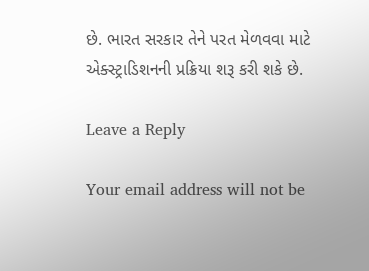છે. ભારત સરકાર તેને પરત મેળવવા માટે એક્સ્ટ્રાડિશનની પ્રક્રિયા શરૂ કરી શકે છે.

Leave a Reply

Your email address will not be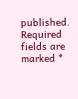published. Required fields are marked *